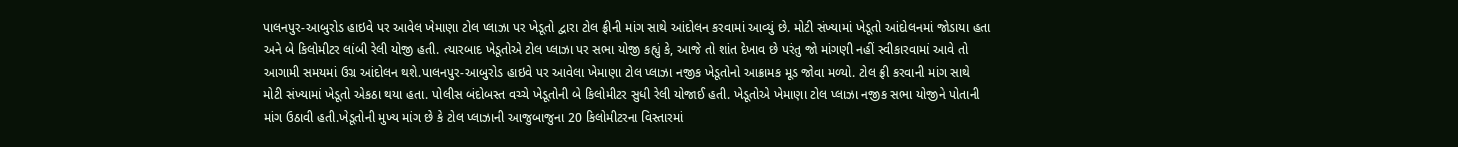પાલનપુર-આબુરોડ હાઇવે પર આવેલ ખેમાણા ટોલ પ્લાઝા પર ખેડૂતો દ્વારા ટોલ ફ્રીની માંગ સાથે આંદોલન કરવામાં આવ્યું છે. મોટી સંખ્યામાં ખેડૂતો આંદોલનમાં જોડાયા હતા અને બે કિલોમીટર લાંબી રેલી યોજી હતી. ત્યારબાદ ખેડૂતોએ ટોલ પ્લાઝા પર સભા યોજી કહ્યું કે, આજે તો શાંત દેખાવ છે પરંતુ જો માંગણી નહીં સ્વીકારવામાં આવે તો આગામી સમયમાં ઉગ્ર આંદોલન થશે.પાલનપુર-આબુરોડ હાઇવે પર આવેલા ખેમાણા ટોલ પ્લાઝા નજીક ખેડૂતોનો આક્રામક મૂડ જોવા મળ્યો. ટોલ ફ્રી કરવાની માંગ સાથે મોટી સંખ્યામાં ખેડૂતો એકઠા થયા હતા. પોલીસ બંદોબસ્ત વચ્ચે ખેડૂતોની બે કિલોમીટર સુધી રેલી યોજાઈ હતી. ખેડૂતોએ ખેમાણા ટોલ પ્લાઝા નજીક સભા યોજીને પોતાની માંગ ઉઠાવી હતી.ખેડૂતોની મુખ્ય માંગ છે કે ટોલ પ્લાઝાની આજુબાજુના 20 કિલોમીટરના વિસ્તારમાં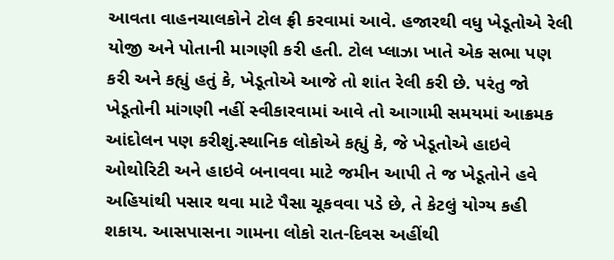આવતા વાહનચાલકોને ટોલ ફ્રી કરવામાં આવે. હજારથી વધુ ખેડૂતોએ રેલી યોજી અને પોતાની માગણી કરી હતી. ટોલ પ્લાઝા ખાતે એક સભા પણ કરી અને કહ્યું હતું કે, ખેડૂતોએ આજે તો શાંત રેલી કરી છે. પરંતુ જો ખેડૂતોની માંગણી નહીં સ્વીકારવામાં આવે તો આગામી સમયમાં આક્રમક આંદોલન પણ કરીશું.સ્થાનિક લોકોએ કહ્યું કે, જે ખેડૂતોએ હાઇવે ઓથોરિટી અને હાઇવે બનાવવા માટે જમીન આપી તે જ ખેડૂતોને હવે અહિયાંથી પસાર થવા માટે પૈસા ચૂકવવા પડે છે, તે કેટલું યોગ્ય કહી શકાય. આસપાસના ગામના લોકો રાત-દિવસ અહીંથી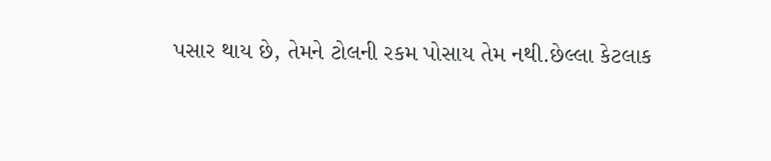પસાર થાય છે, તેમને ટોલની રકમ પોસાય તેમ નથી.છેલ્લા કેટલાક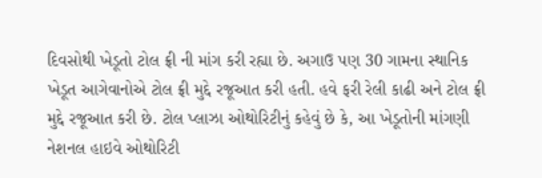દિવસોથી ખેડૂતો ટોલ ફ્રી ની માંગ કરી રહ્યા છે. અગાઉ પણ 30 ગામના સ્થાનિક ખેડૂત આગેવાનોએ ટોલ ફ્રી મુદ્દે રજૂઆત કરી હતી. હવે ફરી રેલી કાઢી અને ટોલ ફ્રી મુદ્દે રજૂઆત કરી છે. ટોલ પ્લાઝા ઓથોરિટીનું કહેવું છે કે, આ ખેડૂતોની માંગણી નેશનલ હાઇવે ઓથોરિટી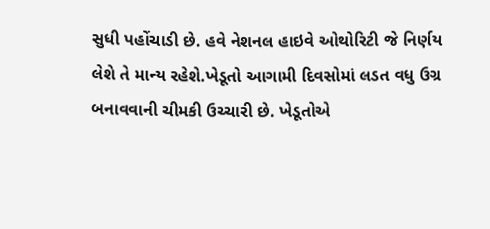સુધી પહોંચાડી છે. હવે નેશનલ હાઇવે ઓથોરિટી જે નિર્ણય લેશે તે માન્ય રહેશે.ખેડૂતો આગામી દિવસોમાં લડત વધુ ઉગ્ર બનાવવાની ચીમકી ઉચ્ચારી છે. ખેડૂતોએ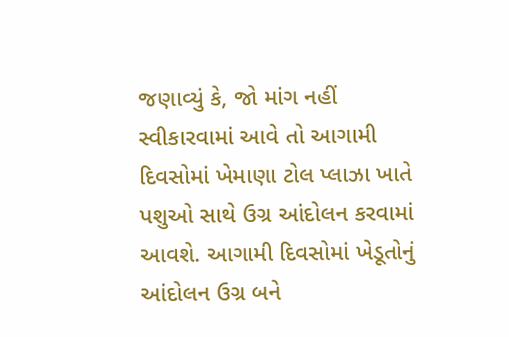જણાવ્યું કે, જો માંગ નહીં સ્વીકારવામાં આવે તો આગામી દિવસોમાં ખેમાણા ટોલ પ્લાઝા ખાતે પશુઓ સાથે ઉગ્ર આંદોલન કરવામાં આવશે. આગામી દિવસોમાં ખેડૂતોનું આંદોલન ઉગ્ર બને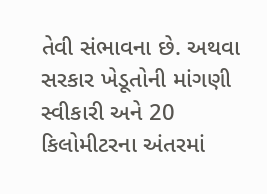તેવી સંભાવના છે. અથવા સરકાર ખેડૂતોની માંગણી સ્વીકારી અને 20 કિલોમીટરના અંતરમાં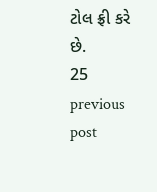ટોલ ફ્રી કરે છે.
25
previous post